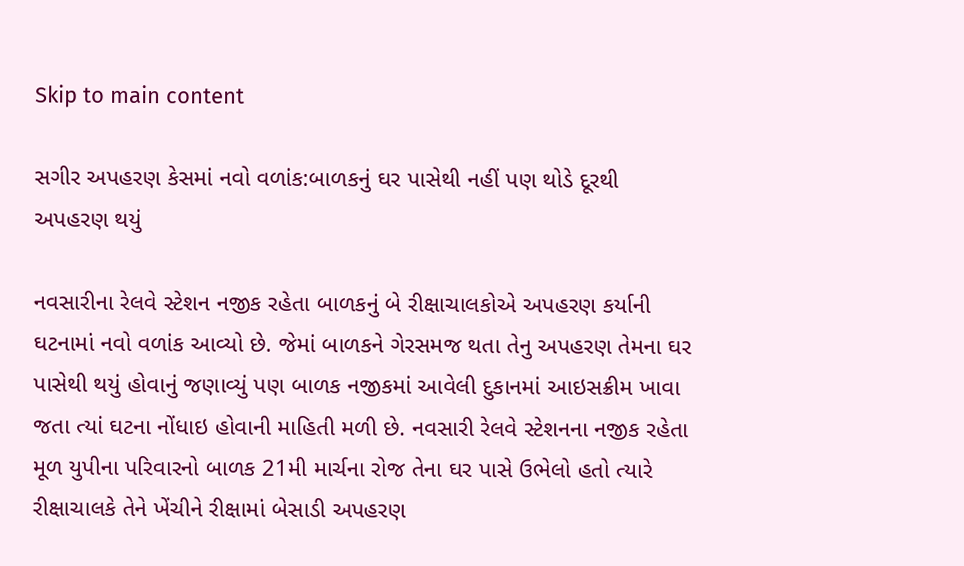Skip to main content

સગીર અપહરણ કેસમાં નવો વળાંક:બાળકનું ઘર પાસેથી નહીં પણ થોડે દૂરથી અપહરણ થયું

નવસારીના રેલવે સ્ટેશન નજીક રહેતા બાળકનું બે રીક્ષાચાલકોએ અપહરણ કર્યાની ઘટનામાં નવો વળાંક આવ્યો છે. જેમાં બાળકને ગેરસમજ થતા તેનુ અપહરણ તેમના ઘર પાસેથી થયું હોવાનું જણાવ્યું પણ બાળક નજીકમાં આવેલી દુકાનમાં આઇસક્રીમ ખાવા જતા ત્યાં ઘટના નોંધાઇ હોવાની માહિતી મળી છે. નવસારી રેલવે સ્ટેશનના નજીક રહેતા મૂળ યુપીના પરિવારનો બાળક 21મી માર્ચના રોજ તેના ઘર પાસે ઉભેલો હતો ત્યારે રીક્ષાચાલકે તેને ખેંચીને રીક્ષામાં બેસાડી અપહરણ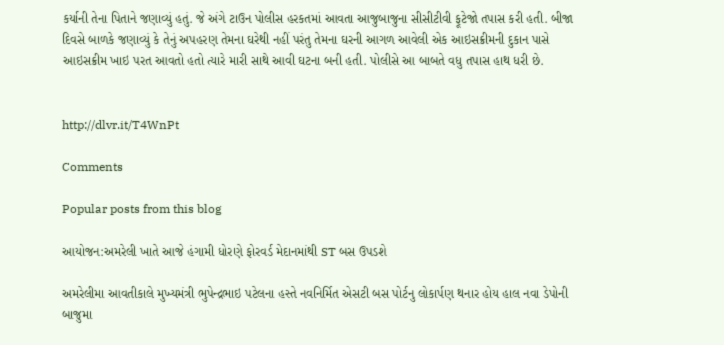કર્યાની તેના પિતાને જણાવ્યું હતું. જે અંગે ટાઉન પોલીસ હરકતમાં આવતા આજુબાજુના સીસીટીવી ફૂટેજો તપાસ કરી હતી. બીજા દિવસે બાળકે જણાવ્યું કે તેનું અપહરણ તેમના ઘરેથી નહીં પરંતુ તેમના ઘરની આગળ આવેલી એક આઇસક્રીમની દુકાન પાસે આઇસક્રીમ ખાઇ પરત આવતો હતો ત્યારે મારી સાથે આવી ઘટના બની હતી. પોલીસે આ બાબતે વધુ તપાસ હાથ ધરી છે.


http://dlvr.it/T4WnPt

Comments

Popular posts from this blog

આયોજન:અમરેલી ખાતે આજે હંગામી ધોરણે ફોરવર્ડ મેદાનમાંથી ST બસ ઉપડશે

અમરેલીમા આવતીકાલે મુખ્યમંત્રી ભુપેન્દ્રભાઇ પટેલના હસ્તે નવનિર્મિત એસટી બસ પોર્ટનુ લોકાર્પણ થનાર હોય હાલ નવા ડેપોની બાજુમા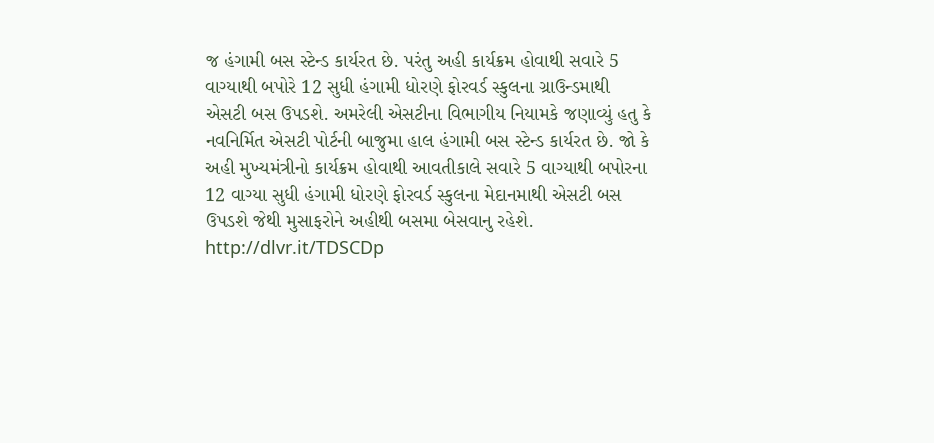જ હંગામી બસ સ્ટેન્ડ કાર્યરત છે. પરંતુ અહી કાર્યક્રમ હોવાથી સવારે 5 વાગ્યાથી બપોરે 12 સુધી હંગામી ધોરણે ફોરવર્ડ સ્કુલના ગ્રાઉન્ડમાથી એસટી બસ ઉપડશે. અમરેલી એસટીના વિભાગીય નિયામકે જણાવ્યું હતુ કે નવનિર્મિત એસટી પોર્ટની બાજુમા હાલ હંગામી બસ સ્ટેન્ડ કાર્યરત છે. જો કે અહી મુખ્યમંત્રીનો કાર્યક્રમ હોવાથી આવતીકાલે સવારે 5 વાગ્યાથી બપોરના 12 વાગ્યા સુધી હંગામી ધોરણે ફોરવર્ડ સ્કુલના મેદાનમાથી એસટી બસ ઉપડશે જેથી મુસાફરોને અહીથી બસમા બેસવાનુ રહેશે. http://dlvr.it/TDSCDp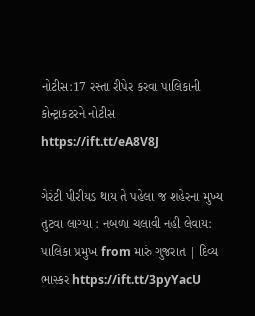નોટીસ:17 રસ્તા રીપેર કરવા પાલિકાની કોન્ટ્રાકટરને નોટીસ https://ift.tt/eA8V8J

ગેરંટી પીરીયડ થાય તે પહેલા જ શહેરના મુખ્ય તુટવા લાગ્યા : નબળા ચલાવી નહી લેવાય: પાલિકા પ્રમુખ from મારું ગુજરાત | દિવ્ય ભાસ્કર https://ift.tt/3pyYacU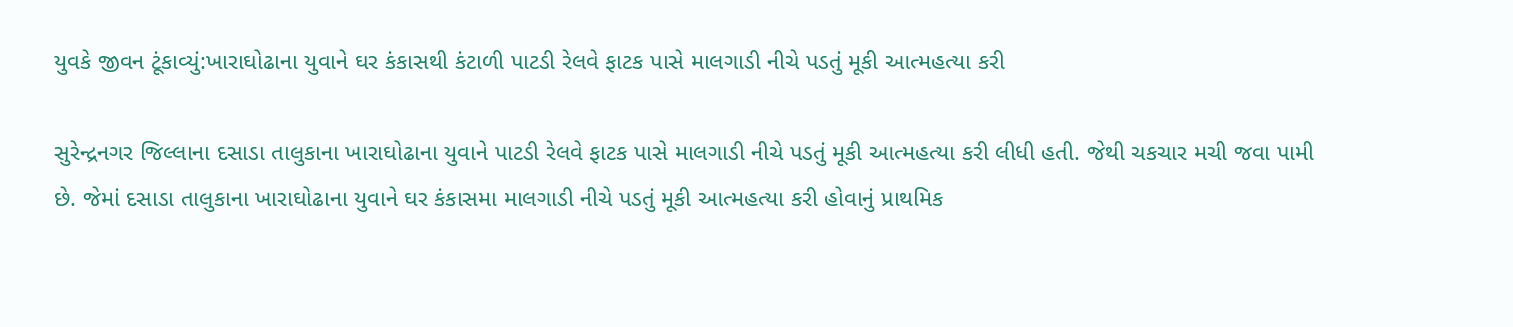યુવકે જીવન ટૂંકાવ્યું:ખારાઘોઢાના યુવાને ઘર કંકાસથી કંટાળી પાટડી રેલવે ફાટક પાસે માલગાડી નીચે પડતું મૂકી આત્મહત્યા કરી

સુરેન્દ્રનગર જિલ્લાના દસાડા તાલુકાના ખારાઘોઢાના યુવાને પાટડી રેલવે ફાટક પાસે માલગાડી નીચે પડતું મૂકી આત્મહત્યા કરી લીધી હતી. જેથી ચકચાર મચી જવા પામી છે. જેમાં દસાડા તાલુકાના ખારાઘોઢાના યુવાને ઘર કંકાસમા માલગાડી નીચે પડતું મૂકી આત્મહત્યા કરી હોવાનું પ્રાથમિક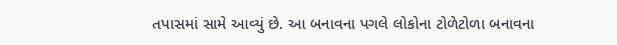તપાસમાં સામે આવ્યું છે. આ બનાવના પગલે લોકોના ટોળેટોળા બનાવના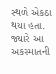સ્થળે એકઠા થયા હતા. જ્યારે આ અકસ્માતની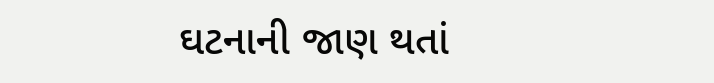ઘટનાની જાણ થતાં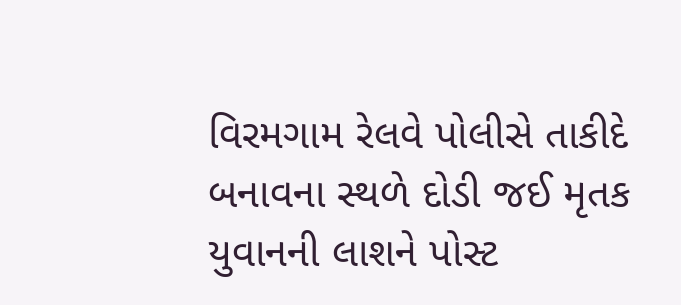વિરમગામ રેલવે પોલીસે તાકીદે બનાવના સ્થળે દોડી જઈ મૃતક યુવાનની લાશને પોસ્ટ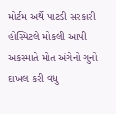મોર્ટમ અર્થે પાટડી સરકારી હોસ્પિટલે મોકલી આપી અકસ્માતે મોત અંગેનો ગુનો દાખલ કરી વધુ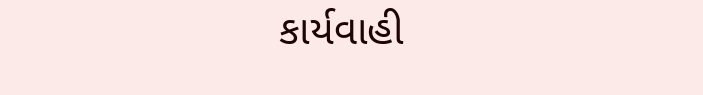કાર્યવાહી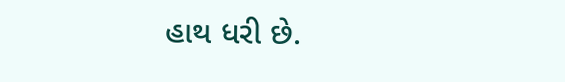હાથ ધરી છે.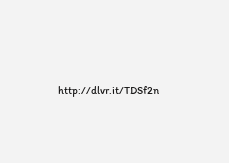http://dlvr.it/TDSf2n